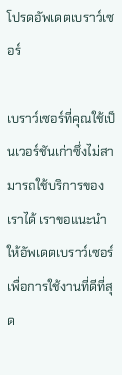โปรดอัพเดตเบราว์เซอร์

เบราว์เซอร์ที่คุณใช้เป็นเวอร์ชันเก่าซึ่งไม่สามารถใช้บริการของเราได้ เราขอแนะนำให้อัพเดตเบราว์เซอร์เพื่อการใช้งานที่ดีที่สุด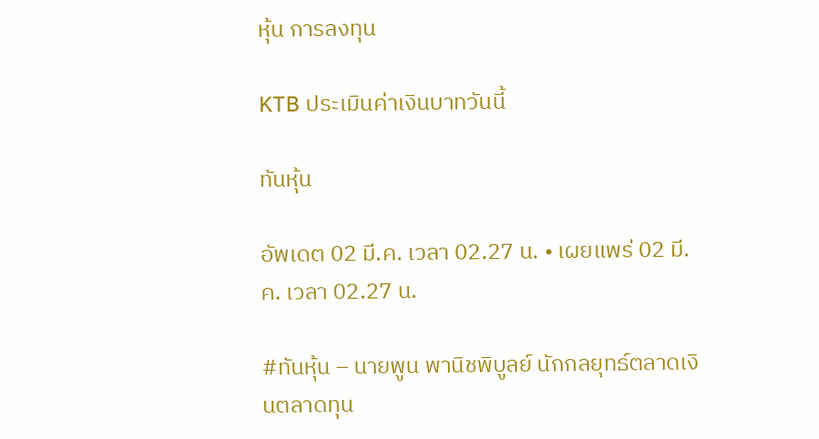หุ้น การลงทุน

KTB ประเมินค่าเงินบาทวันนี้

ทันหุ้น

อัพเดต 02 มี.ค. เวลา 02.27 น. • เผยแพร่ 02 มี.ค. เวลา 02.27 น.

#ทันหุ้น – นายพูน พานิชพิบูลย์ นักกลยุทธ์ตลาดเงินตลาดทุน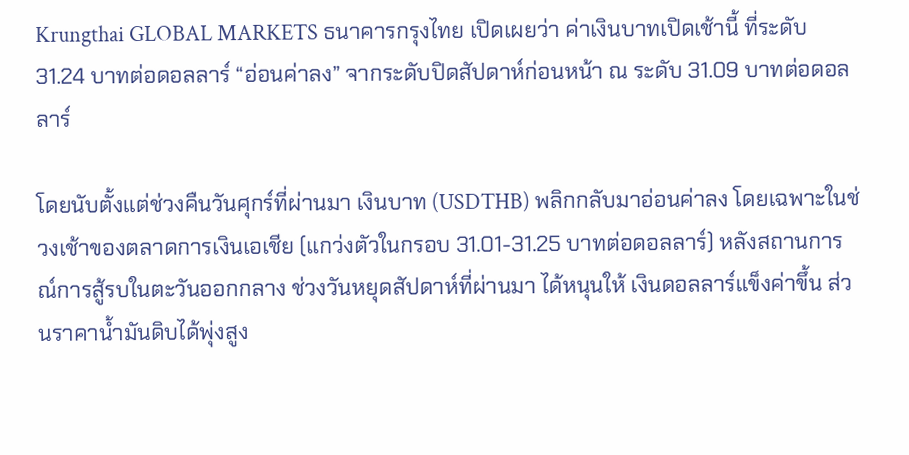Krungthai GLOBAL MARKETS ธนาคารกรุงไทย เปิดเผยว่า ค่าเงินบาทเปิดเช้านี้ ที่ระดับ 31.24 บาทต่อดอลลาร์ “อ่อนค่าลง” จากระดับปิดสัปดาห์ก่อนหน้า ณ ระดับ 31.09 บาทต่อดอลลาร์

โดยนับตั้งแต่ช่วงคืนวันศุกร์ที่ผ่านมา เงินบาท (USDTHB) พลิกกลับมาอ่อนค่าลง โดยเฉพาะในช่วงเช้าของตลาดการเงินเอเชีย (แกว่งตัวในกรอบ 31.01-31.25 บาทต่อดอลลาร์) หลังสถานการณ์การสู้รบในตะวันออกกลาง ช่วงวันหยุดสัปดาห์ที่ผ่านมา ได้หนุนให้ เงินดอลลาร์แข็งค่าขึ้น ส่วนราคาน้ำมันดิบได้พุ่งสูง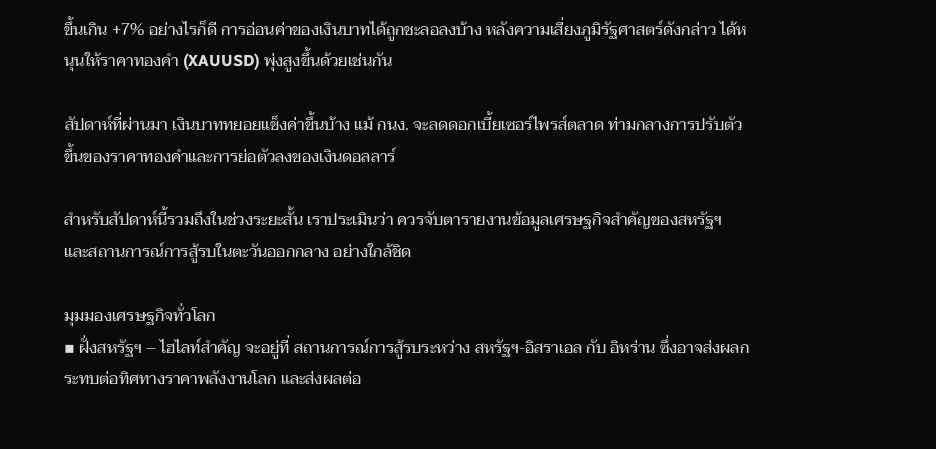ขึ้นเกิน +7% อย่างไรก็ดี การอ่อนค่าของเงินบาทได้ถูกชะลอลงบ้าง หลังความเสี่ยงภูมิรัฐศาสตร์ดังกล่าว ได้หนุนให้ราคาทองคำ (XAUUSD) พุ่งสูงขึ้นด้วยเช่นกัน

สัปดาห์ที่ผ่านมา เงินบาททยอยแข็งค่าขึ้นบ้าง แม้ กนง. จะลดดอกเบี้ยเซอร์ไพรส์ตลาด ท่ามกลางการปรับตัวขึ้นของราคาทองคำและการย่อตัวลงของเงินดอลลาร์

สำหรับสัปดาห์นี้รวมถึงในช่วงระยะสั้น เราประเมินว่า ควรจับตารายงานข้อมูลเศรษฐกิจสำคัญของสหรัฐฯ และสถานการณ์การสู้รบในตะวันออกกลาง อย่างใกล้ชิด

มุมมองเศรษฐกิจทั่วโลก
▪ ฝั่งสหรัฐฯ – ไฮไลท์สำคัญ จะอยู่ที่ สถานการณ์การสู้รบระหว่าง สหรัฐฯ-อิสราเอล กับ อิหร่าน ซึ่งอาจส่งผลกระทบต่อทิศทางราคาพลังงานโลก และส่งผลต่อ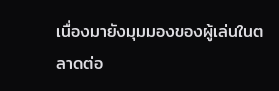เนื่องมายังมุมมองของผู้เล่นในตลาดต่อ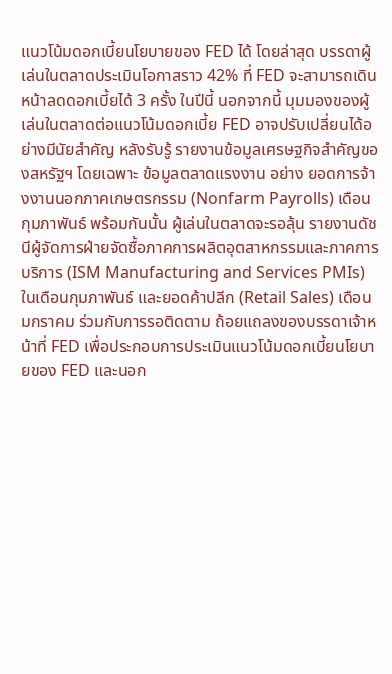แนวโน้มดอกเบี้ยนโยบายของ FED ได้ โดยล่าสุด บรรดาผู้เล่นในตลาดประเมินโอกาสราว 42% ที่ FED จะสามารถเดินหน้าลดดอกเบี้ยได้ 3 ครั้ง ในปีนี้ นอกจากนี้ มุมมองของผู้เล่นในตลาดต่อแนวโน้มดอกเบี้ย FED อาจปรับเปลี่ยนได้อย่างมีนัยสำคัญ หลังรับรู้ รายงานข้อมูลเศรษฐกิจสำคัญของสหรัฐฯ โดยเฉพาะ ข้อมูลตลาดแรงงาน อย่าง ยอดการจ้างงานนอกภาคเกษตรกรรม (Nonfarm Payrolls) เดือนกุมภาพันธ์ พร้อมกันนั้น ผู้เล่นในตลาดจะรอลุ้น รายงานดัชนีผู้จัดการฝ่ายจัดซื้อภาคการผลิตอุตสาหกรรมและภาคการบริการ (ISM Manufacturing and Services PMIs) ในเดือนกุมภาพันธ์ และยอดค้าปลีก (Retail Sales) เดือนมกราคม ร่วมกับการรอติดตาม ถ้อยแถลงของบรรดาเจ้าหน้าที่ FED เพื่อประกอบการประเมินแนวโน้มดอกเบี้ยนโยบายของ FED และนอก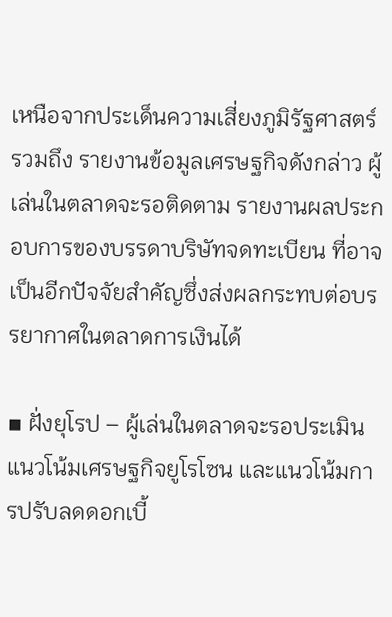เหนือจากประเด็นความเสี่ยงภูมิรัฐศาสตร์ รวมถึง รายงานข้อมูลเศรษฐกิจดังกล่าว ผู้เล่นในตลาดจะรอติดตาม รายงานผลประกอบการของบรรดาบริษัทจดทะเบียน ที่อาจเป็นอีกปัจจัยสำคัญซึ่งส่งผลกระทบต่อบรรยากาศในตลาดการเงินได้

▪ ฝั่งยุโรป – ผู้เล่นในตลาดจะรอประเมินแนวโน้มเศรษฐกิจยูโรโซน และแนวโน้มการปรับลดดอกเบี้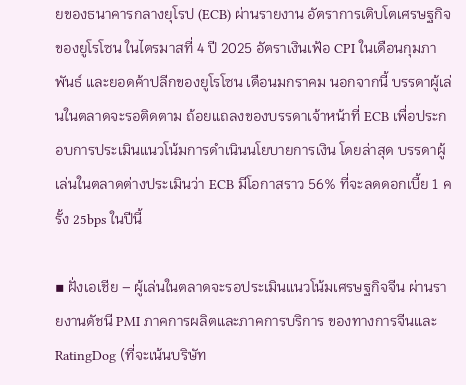ยของธนาคารกลางยุโรป (ECB) ผ่านรายงาน อัตราการเติบโตเศรษฐกิจของยูโรโซน ในไตรมาสที่ 4 ปี 2025 อัตราเงินเฟ้อ CPI ในเดือนกุมภาพันธ์ และยอดค้าปลีกของยูโรโซน เดือนมกราคม นอกจากนี้ บรรดาผู้เล่นในตลาดจะรอติดตาม ถ้อยแถลงของบรรดาเจ้าหน้าที่ ECB เพื่อประกอบการประเมินแนวโน้มการดำเนินนโยบายการเงิน โดยล่าสุด บรรดาผู้เล่นในตลาดต่างประเมินว่า ECB มีโอกาสราว 56% ที่จะลดดอกเบี้ย 1 ครั้ง 25bps ในปีนี้

▪ ฝั่งเอเชีย – ผู้เล่นในตลาดจะรอประเมินแนวโน้มเศรษฐกิจจีน ผ่านรายงานดัชนี PMI ภาคการผลิตและภาคการบริการ ของทางการจีนและ RatingDog (ที่จะเน้นบริษัท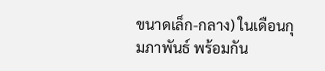ขนาดเล็ก-กลาง) ในเดือนกุมภาพันธ์ พร้อมกัน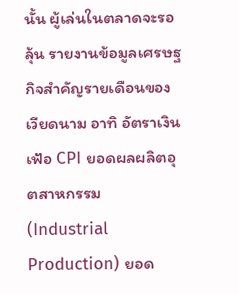นั้น ผู้เล่นในตลาดจะรอลุ้น รายงานข้อมูลเศรษฐกิจสำคัญรายเดือนของเวียดนาม อาทิ อัตราเงินเฟ้อ CPI ยอดผลผลิตอุตสาหกรรม (Industrial Production) ยอด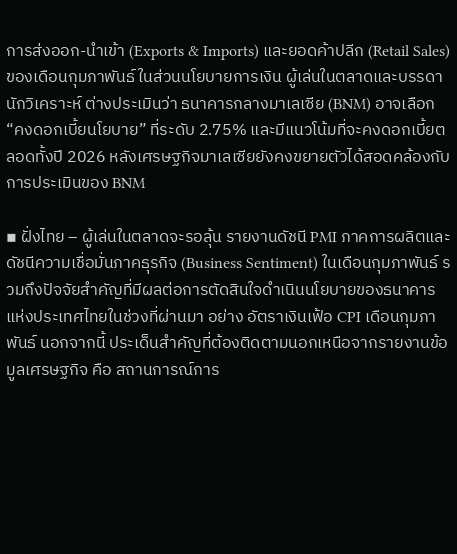การส่งออก-นำเข้า (Exports & Imports) และยอดค้าปลีก (Retail Sales) ของเดือนกุมภาพันธ์ ในส่วนนโยบายการเงิน ผู้เล่นในตลาดและบรรดานักวิเคราะห์ ต่างประเมินว่า ธนาคารกลางมาเลเซีย (BNM) อาจเลือก “คงดอกเบี้ยนโยบาย” ที่ระดับ 2.75% และมีแนวโน้มที่จะคงดอกเบี้ยตลอดทั้งปี 2026 หลังเศรษฐกิจมาเลเซียยังคงขยายตัวได้สอดคล้องกับการประเมินของ BNM

▪ ฝั่งไทย – ผู้เล่นในตลาดจะรอลุ้น รายงานดัชนี PMI ภาคการผลิตและดัชนีความเชื่อมั่นภาคธุรกิจ (Business Sentiment) ในเดือนกุมภาพันธ์ รวมถึงปัจจัยสำคัญที่มีผลต่อการตัดสินใจดำเนินนโยบายของธนาคารแห่งประเทศไทยในช่วงที่ผ่านมา อย่าง อัตราเงินเฟ้อ CPI เดือนกุมภาพันธ์ นอกจากนี้ ประเด็นสำคัญที่ต้องติดตามนอกเหนือจากรายงานข้อมูลเศรษฐกิจ คือ สถานการณ์การ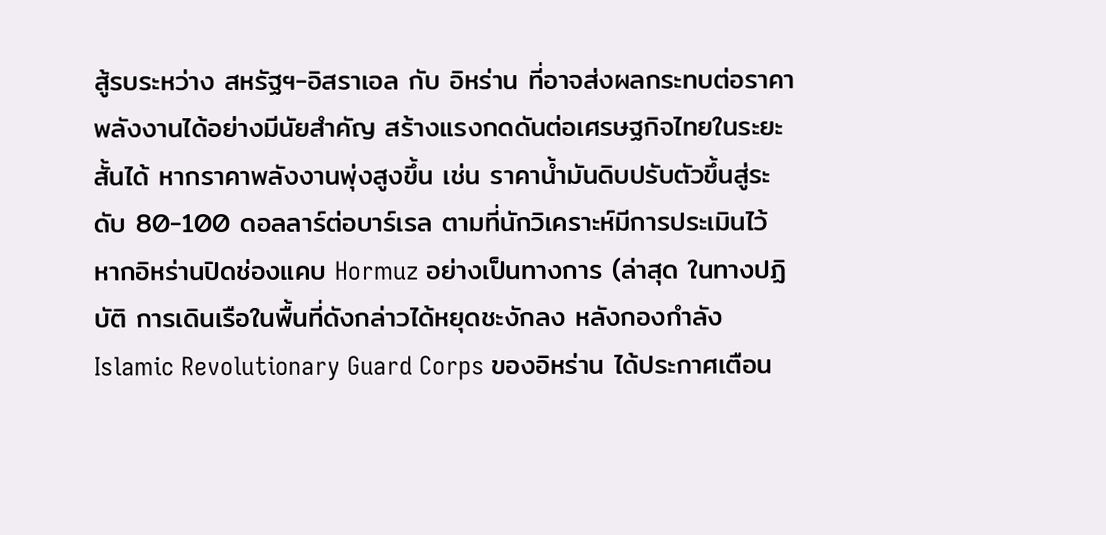สู้รบระหว่าง สหรัฐฯ-อิสราเอล กับ อิหร่าน ที่อาจส่งผลกระทบต่อราคาพลังงานได้อย่างมีนัยสำคัญ สร้างแรงกดดันต่อเศรษฐกิจไทยในระยะสั้นได้ หากราคาพลังงานพุ่งสูงขึ้น เช่น ราคาน้ำมันดิบปรับตัวขึ้นสู่ระดับ 80-100 ดอลลาร์ต่อบาร์เรล ตามที่นักวิเคราะห์มีการประเมินไว้ หากอิหร่านปิดช่องแคบ Hormuz อย่างเป็นทางการ (ล่าสุด ในทางปฏิบัติ การเดินเรือในพื้นที่ดังกล่าวได้หยุดชะงักลง หลังกองกำลัง Islamic Revolutionary Guard Corps ของอิหร่าน ได้ประกาศเตือน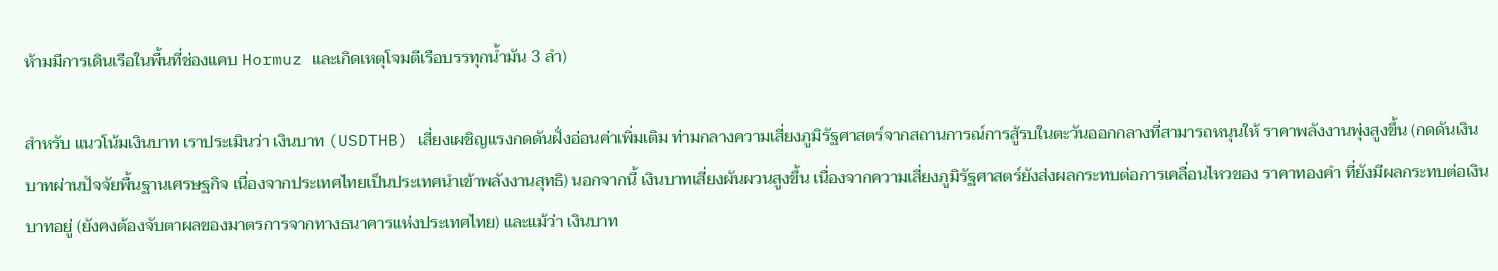ห้ามมีการเดินเรือในพื้นที่ช่องแคบ Hormuz และเกิดเหตุโจมตีเรือบรรทุกน้ำมัน 3 ลำ)

สำหรับ แนวโน้มเงินบาท เราประเมินว่า เงินบาท (USDTHB) เสี่ยงเผชิญแรงกดดันฝั่งอ่อนค่าเพิ่มเติม ท่ามกลางความเสี่ยงภูมิรัฐศาสตร์จากสถานการณ์การสู้รบในตะวันออกกลางที่สามารถหนุนให้ ราคาพลังงานพุ่งสูงขึ้น (กดดันเงินบาทผ่านปัจจัยพื้นฐานเศรษฐกิจ เนื่องจากประเทศไทยเป็นประเทศนำเข้าพลังงานสุทธิ) นอกจากนี้ เงินบาทเสี่ยงผันผวนสูงขึ้น เนื่องจากความเสี่ยงภูมิรัฐศาสตร์ยังส่งผลกระทบต่อการเคลื่อนไหวของ ราคาทองคำ ที่ยังมีผลกระทบต่อเงินบาทอยู่ (ยังคงต้องจับตาผลของมาตรการจากทางธนาคารแห่งประเทศไทย) และแม้ว่า เงินบาท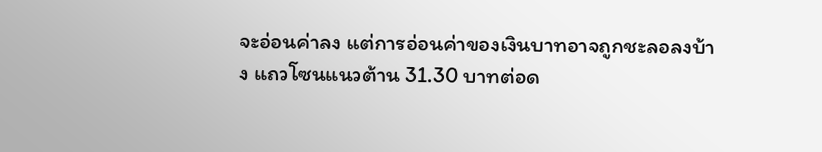จะอ่อนค่าลง แต่การอ่อนค่าของเงินบาทอาจถูกชะลอลงบ้าง แถวโซนแนวต้าน 31.30 บาทต่อด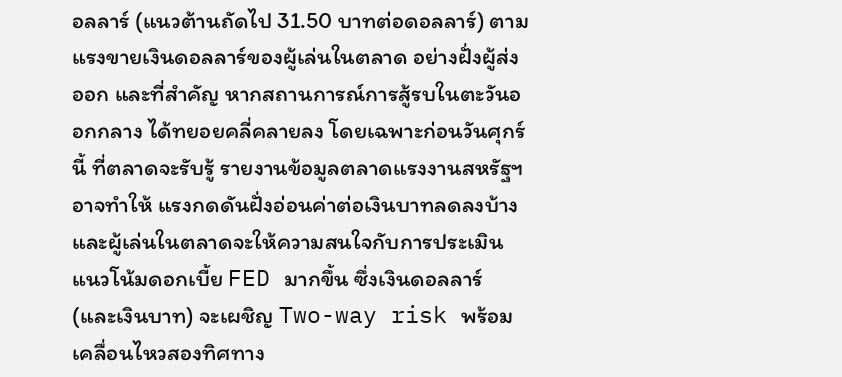อลลาร์ (แนวต้านถัดไป 31.50 บาทต่อดอลลาร์) ตามแรงขายเงินดอลลาร์ของผู้เล่นในตลาด อย่างฝั่งผู้ส่งออก และที่สำคัญ หากสถานการณ์การสู้รบในตะวันออกกลาง ได้ทยอยคลี่คลายลง โดยเฉพาะก่อนวันศุกร์นี้ ที่ตลาดจะรับรู้ รายงานข้อมูลตลาดแรงงานสหรัฐฯ อาจทำให้ แรงกดดันฝั่งอ่อนค่าต่อเงินบาทลดลงบ้าง และผู้เล่นในตลาดจะให้ความสนใจกับการประเมินแนวโน้มดอกเบี้ย FED มากขึ้น ซึ่งเงินดอลลาร์ (และเงินบาท) จะเผชิญ Two-way risk พร้อมเคลื่อนไหวสองทิศทาง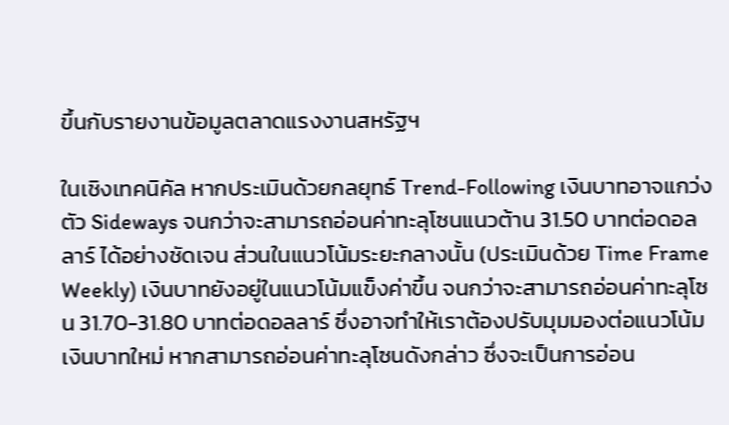ขึ้นกับรายงานข้อมูลตลาดแรงงานสหรัฐฯ

ในเชิงเทคนิคัล หากประเมินด้วยกลยุทธ์ Trend-Following เงินบาทอาจแกว่งตัว Sideways จนกว่าจะสามารถอ่อนค่าทะลุโซนแนวต้าน 31.50 บาทต่อดอลลาร์ ได้อย่างชัดเจน ส่วนในแนวโน้มระยะกลางนั้น (ประเมินด้วย Time Frame Weekly) เงินบาทยังอยู่ในแนวโน้มแข็งค่าขึ้น จนกว่าจะสามารถอ่อนค่าทะลุโซน 31.70-31.80 บาทต่อดอลลาร์ ซึ่งอาจทำให้เราต้องปรับมุมมองต่อแนวโน้มเงินบาทใหม่ หากสามารถอ่อนค่าทะลุโซนดังกล่าว ซึ่งจะเป็นการอ่อน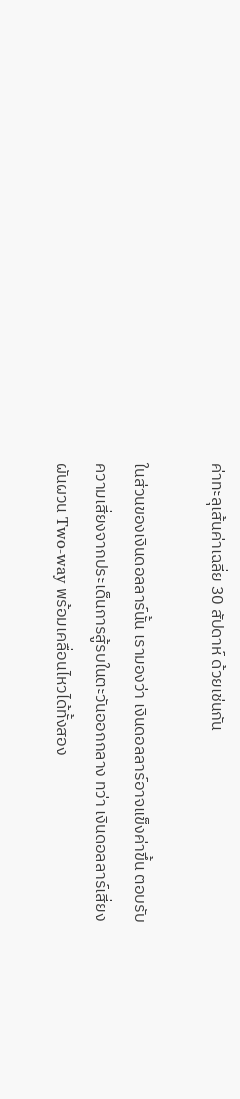ค่าทะลุเส้นค่าเฉลี่ย 30 สัปดาห์ ด้วยเช่นกัน

ในส่วนของเงินดอลลาร์นั้น เรามองว่า เงินดอลลาร์อาจแข็งค่าขึ้น ตอบรับความเสี่ยงจากประเด็นการสู้รบในตะวันออกกลาง ทว่า เงินดอลลาร์เสี่ยงผันผวน Two-way พร้อมเคลื่อนไหวได้ทั้งสอง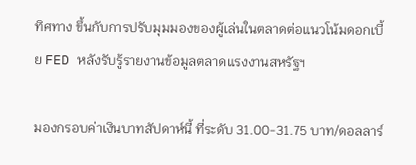ทิศทาง ขึ้นกับการปรับมุมมองของผู้เล่นในตลาดต่อแนวโน้มดอกเบี้ย FED หลังรับรู้รายงานข้อมูลตลาดแรงงานสหรัฐฯ

มองกรอบค่าเงินบาทสัปดาห์นี้ ที่ระดับ 31.00-31.75 บาท/ดอลลาร์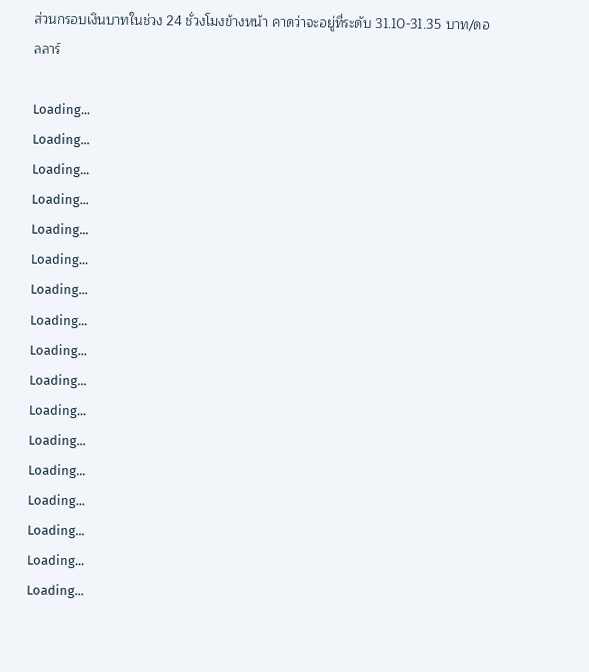ส่วนกรอบเงินบาทในช่วง 24 ชั่วงโมงข้างหน้า คาดว่าจะอยู่ที่ระดับ 31.10-31.35 บาท/ดอลลาร์

Loading...
Loading...
Loading...
Loading...
Loading...
Loading...
Loading...
Loading...
Loading...
Loading...
Loading...
Loading...
Loading...
Loading...
Loading...
Loading...
Loading...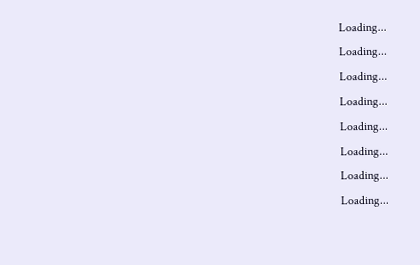Loading...
Loading...
Loading...
Loading...
Loading...
Loading...
Loading...
Loading...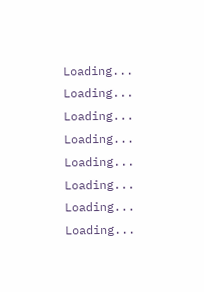Loading...
Loading...
Loading...
Loading...
Loading...
Loading...
Loading...
Loading...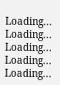Loading...
Loading...
Loading...
Loading...
Loading...